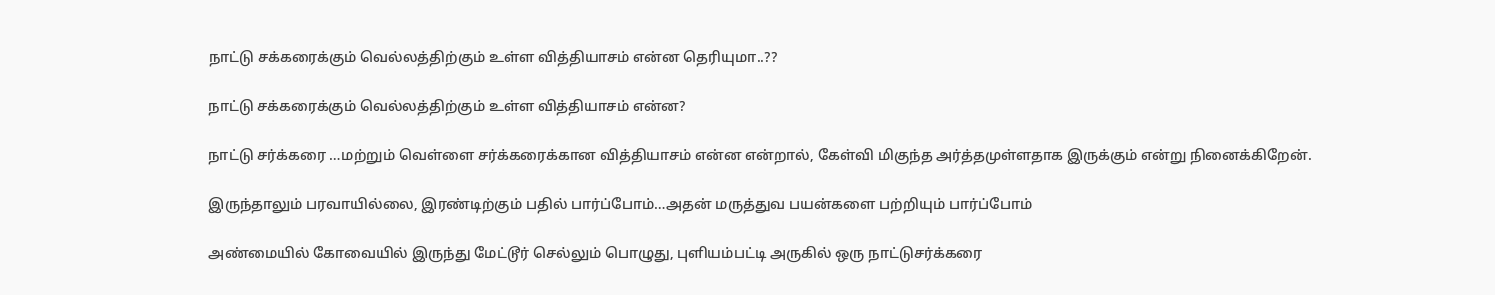நாட்டு சக்கரைக்கும் வெல்லத்திற்கும் உள்ள வித்தியாசம் என்ன தெரியுமா..??

நாட்டு சக்கரைக்கும் வெல்லத்திற்கும் உள்ள வித்தியாசம் என்ன?

நாட்டு சர்க்கரை …மற்றும் வெள்ளை சர்க்கரைக்கான வித்தியாசம் என்ன என்றால், கேள்வி மிகுந்த அர்த்தமுள்ளதாக இருக்கும் என்று நினைக்கிறேன்.

இருந்தாலும் பரவாயில்லை, இரண்டிற்கும் பதில் பார்ப்போம்…அதன் மருத்துவ பயன்களை பற்றியும் பார்ப்போம்

அண்மையில் கோவையில் இருந்து மேட்டூர் செல்லும் பொழுது, புளியம்பட்டி அருகில் ஒரு நாட்டுசர்க்கரை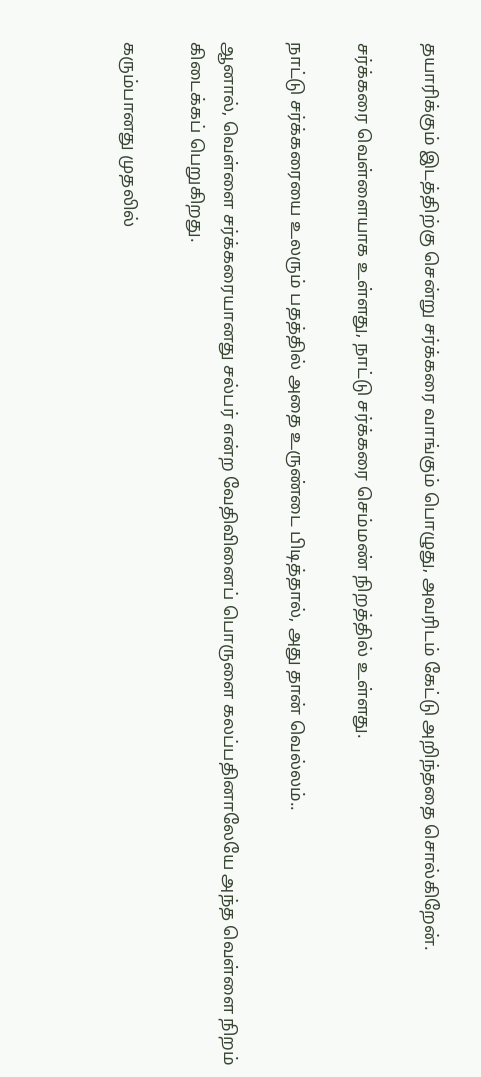தயாரிக்கும் இடத்திற்கு சென்று சர்க்கரை வாங்கும் பொழுது, அவரிடம் கேட்டு அறிந்ததை சொல்கிறேன்.

சர்க்கரை வெள்ளையாக உள்ளது, நாட்டு சர்க்கரை செம்மண் நிறத்தில் உள்ளது.

நாட்டு சர்க்கரையை உலரும் பதத்தில் அதை உருண்டை பிடித்தால், அது தான் வெல்லம்..

ஆனால், வெள்ளை சர்க்கரையானது சல்பர் என்ற வேதிவினைப் பொருளை கலப்பதினாலேயே அந்த வெள்ளை நிறம் கிடைக்கப் பெறுகிறது.

கரும்பானது முதலில்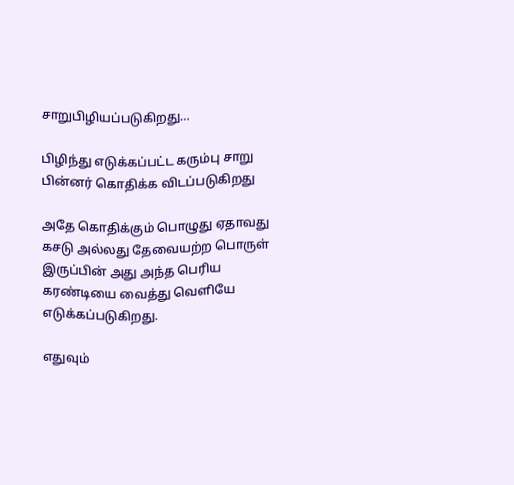சாறு‌பிழியப்படுகிறது…

பிழிந்து எடுக்கப்பட்ட கரும்பு சாறு பின்னர் கொதிக்க விடப்படுகிறது

அதே கொதிக்கும் பொழுது ஏதாவது கசடு அல்லது தேவையற்ற பொருள் இருப்பின் அது அந்த பெரிய கரண்டியை வைத்து வெளியே எடுக்கப்படுகிறது.

எதுவும்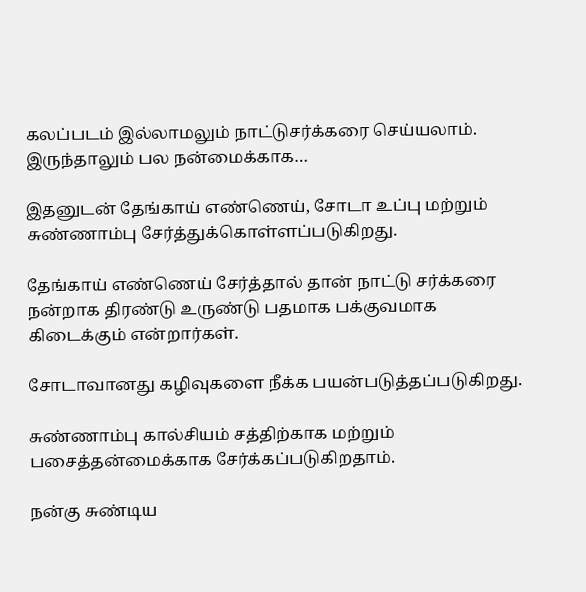கலப்படம் இல்லாமலும் நாட்டுசர்க்கரை செய்யலாம். இருந்தாலும் பல நன்மைக்காக…

இதனுடன் தேங்காய் எண்ணெய், சோடா உப்பு மற்றும் சுண்ணாம்பு சேர்த்துக்கொள்ளப்படுகிறது.

தேங்காய் எண்ணெய் சேர்த்தால் தான் நாட்டு சர்க்கரை நன்றாக திரண்டு உருண்டு பதமாக பக்குவமாக கிடைக்கும் என்றார்கள்.

சோடாவானது கழிவுகளை நீக்க பயன்படுத்தப்படுகிறது.

சுண்ணாம்பு கால்சியம் சத்திற்காக மற்றும் பசைத்தன்மைக்காக சேர்க்கப்படுகிறதாம்.

நன்கு சுண்டிய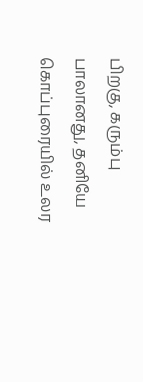பிறகு, கரும்பு பாலானது, தனியே கொப்புரையில் உலர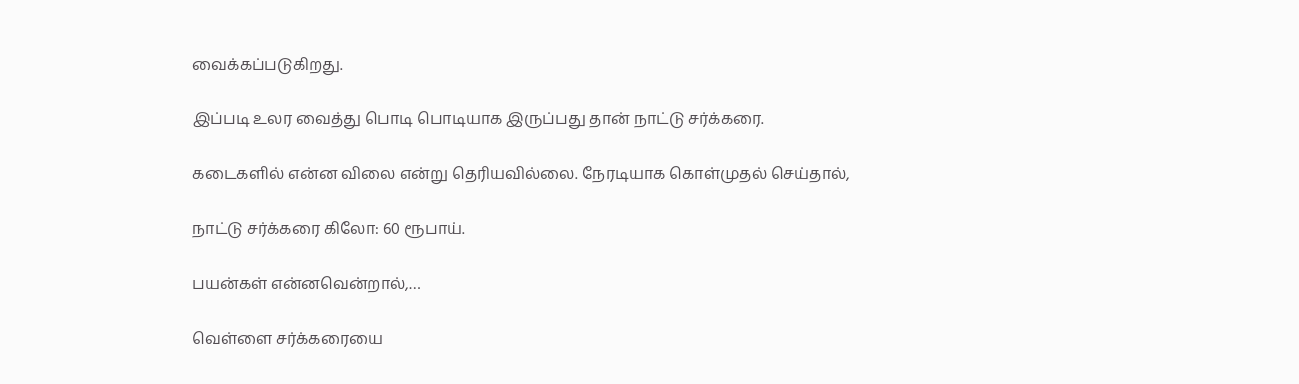வைக்கப்படுகிறது.

இப்படி உலர வைத்து பொடி பொடியாக இருப்பது தான் நாட்டு சர்க்கரை.

கடைகளில் என்ன விலை என்று தெரியவில்லை. நேரடியாக கொள்முதல் செய்தால்,

நாட்டு சர்க்கரை கிலோ: 60 ரூபாய்.

பயன்கள் என்னவென்றால்,…

வெள்ளை சர்க்கரையை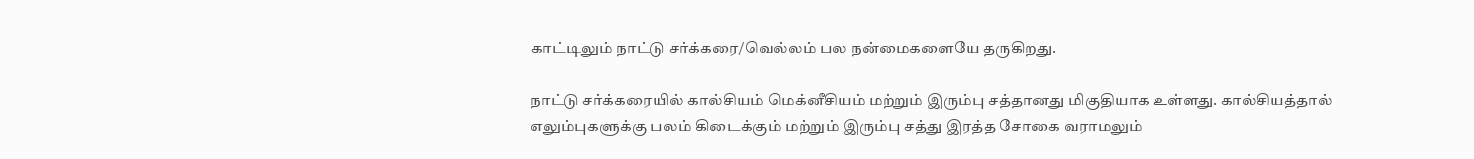காட்டிலும் நாட்டு சர்க்கரை/வெல்லம் பல நன்மைகளையே தருகிறது.

நாட்டு சர்க்கரையில் கால்சியம் மெக்னீசியம் மற்றும் இரும்பு சத்தானது மிகுதியாக உள்ளது. கால்சியத்தால் எலும்புகளுக்கு பலம் கிடைக்கும் மற்றும் இரும்பு சத்து இரத்த சோகை வராமலும்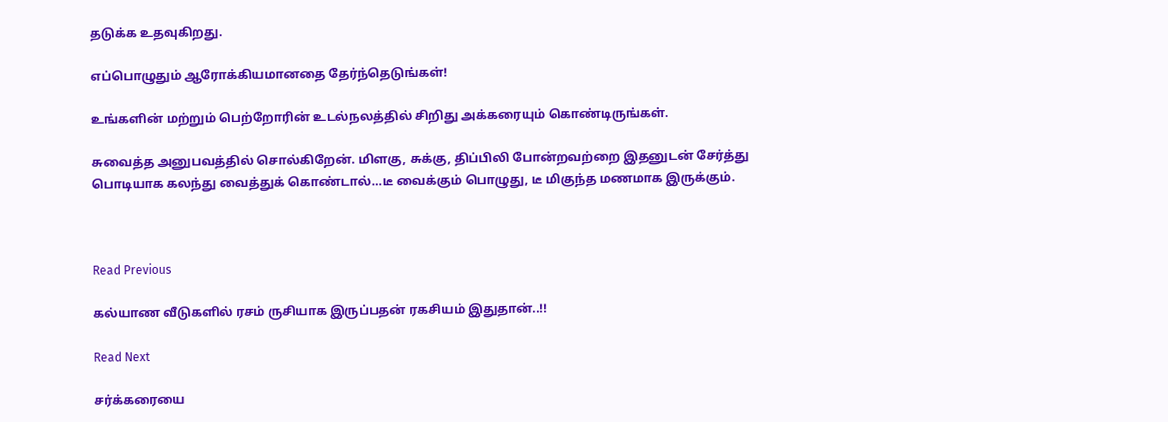தடுக்க உதவுகிறது.

எப்பொழுதும் ஆரோக்கியமானதை தேர்ந்தெடுங்கள்!

உங்களின் மற்றும் பெற்றோரின் உடல்நலத்தில் சிறிது அக்கரையும் கொண்டிருங்கள்.

சுவைத்த அனுபவத்தில் சொல்கிறேன். மிளகு, சுக்கு, திப்பிலி போன்றவற்றை இதனுடன் சேர்த்து பொடியாக கலந்து வைத்துக் கொண்டால்…டீ வைக்கும் பொழுது, டீ மிகுந்த மணமாக இருக்கும்.



Read Previous

கல்யாண வீடுகளில் ரசம் ருசியாக இருப்பதன் ரகசியம் இதுதான்..!!

Read Next

சர்க்கரையை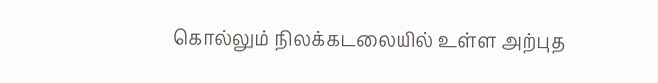கொல்லும் நிலக்கடலையில் உள்ள அற்புத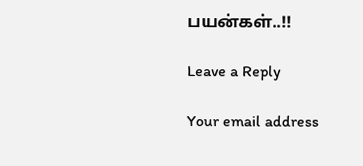பயன்கள்..!!

Leave a Reply

Your email address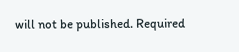will not be published. Required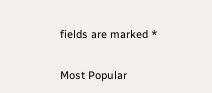fields are marked *

Most Popular